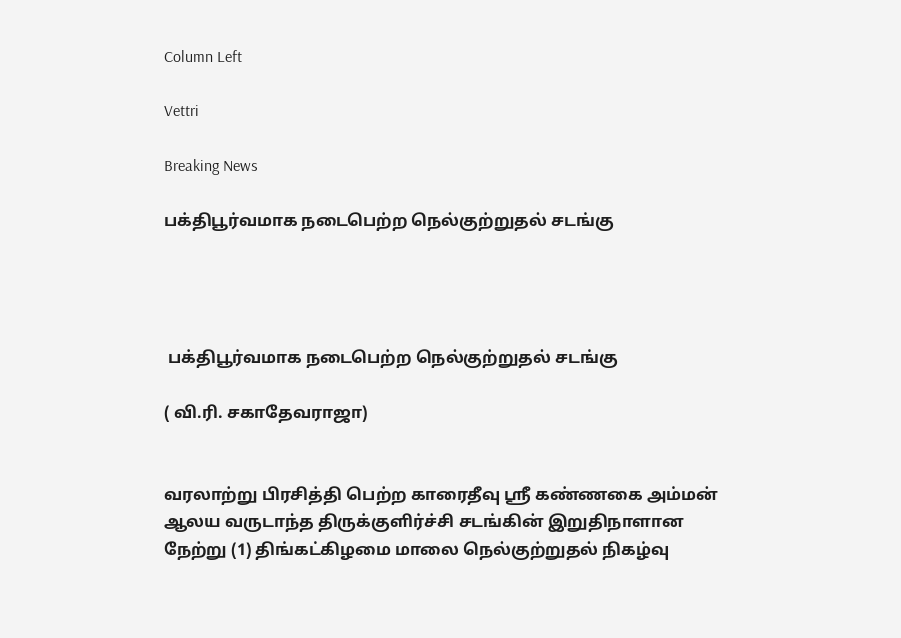Column Left

Vettri

Breaking News

பக்திபூர்வமாக நடைபெற்ற நெல்குற்றுதல் சடங்கு




 பக்திபூர்வமாக நடைபெற்ற நெல்குற்றுதல் சடங்கு

( வி.ரி. சகாதேவராஜா)


வரலாற்று பிரசித்தி பெற்ற காரைதீவு ஸ்ரீ கண்ணகை அம்மன் ஆலய வருடாந்த திருக்குளிர்ச்சி சடங்கின் இறுதிநாளான நேற்று (1) திங்கட்கிழமை மாலை நெல்குற்றுதல் நிகழ்வு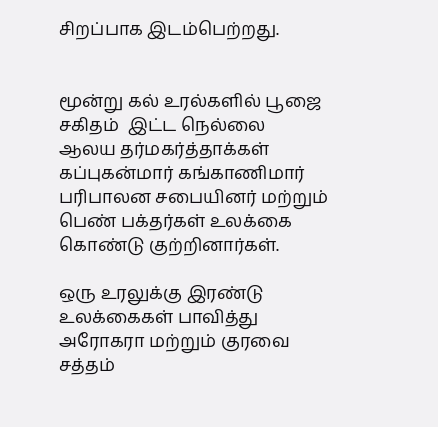சிறப்பாக இடம்பெற்றது.


மூன்று கல் உரல்களில் பூஜை சகிதம்  இட்ட நெல்லை
ஆலய தர்மகர்த்தாக்கள் கப்புகன்மார் கங்காணிமார் பரிபாலன சபையினர் மற்றும் பெண் பக்தர்கள் உலக்கை கொண்டு குற்றினார்கள்.

ஒரு உரலுக்கு இரண்டு உலக்கைகள் பாவித்து அரோகரா மற்றும் குரவை சத்தம்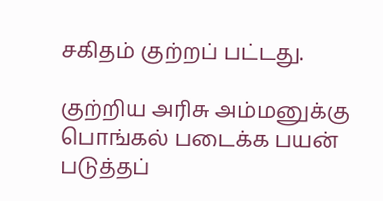சகிதம் குற்றப் பட்டது.

குற்றிய அரிசு அம்மனுக்கு பொங்கல் படைக்க பயன் படுத்தப்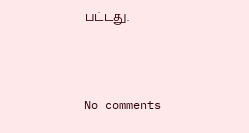பட்டது.



No comments